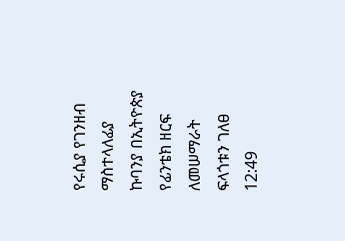የሩሲያ የገንዘብ ማስተላለፊያ ኩባንያ በኢትዮጵያ የፊንቴክ ዘርፍ ለመሠማራት ፍላጎቱን ገለፀ
12:49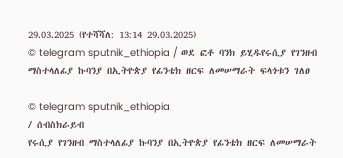29.03.2025 (የተሻሻለ: 13:14 29.03.2025)
© telegram sputnik_ethiopia / ወደ ፎቶ ባንክ ይሂዱየሩሲያ የገንዘብ ማስተላለፊያ ኩባንያ በኢትዮጵያ የፊንቴክ ዘርፍ ለመሠማራት ፍላጎቱን ገለፀ

© telegram sputnik_ethiopia
/ ሰብስክራይብ
የሩሲያ የገንዘብ ማስተላለፊያ ኩባንያ በኢትዮጵያ የፊንቴክ ዘርፍ ለመሠማራት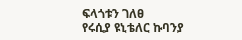ፍላጎቱን ገለፀ
የሩሲያ ዩኒቴለር ኩባንያ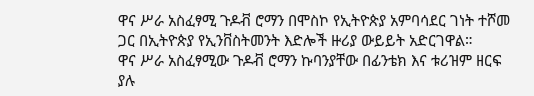ዋና ሥራ አስፈፃሚ ጉዶቭ ሮማን በሞስኮ የኢትዮጵያ አምባሳደር ገነት ተሾመ ጋር በኢትዮጵያ የኢንቨስትመንት እድሎች ዙሪያ ውይይት አድርገዋል።
ዋና ሥራ አስፈፃሚው ጉዶቭ ሮማን ኩባንያቸው በፊንቴክ እና ቱሪዝም ዘርፍ ያሉ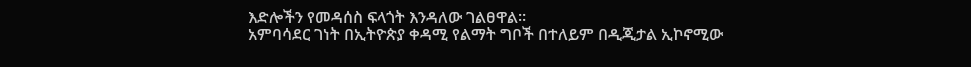እድሎችን የመዳሰስ ፍላጎት እንዳለው ገልፀዋል።
አምባሳደር ገነት በኢትዮጵያ ቀዳሚ የልማት ግቦች በተለይም በዲጂታል ኢኮኖሚው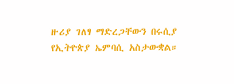ዙሪያ ገለፃ ማድረጋቸውን በሩሲያ የኢትዮጵያ ኤምባሲ አስታውቋል።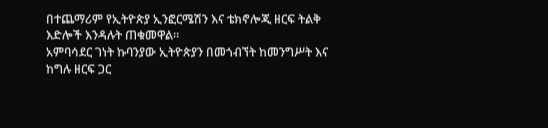በተጨማሪም የኢትዮጵያ ኢንፎርሜሽን እና ቴክኖሎጂ ዘርፍ ትልቅ እድሎች እንዳሉት ጠቁመዋል።
አምባሳደር ገነት ኩባንያው ኢትዮጵያን በመጎብኘት ከመንግሥት እና ከግሉ ዘርፍ ጋር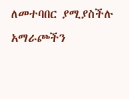ለመተባበር ያሚያስችሉ አማራጮችን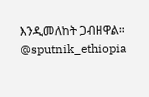እንዲመለከት ጋብዘዋል።
@sputnik_ethiopia